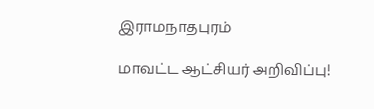இராமநாதபுரம்

மாவட்ட ஆட்சியர் அறிவிப்பு!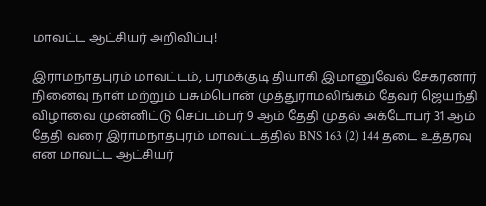மாவட்ட ஆட்சியர் அறிவிப்பு!

இராமநாதபுரம் மாவட்டம், பரமக்குடி தியாகி இமானுவேல் சேகரனார் நினைவு நாள் மற்றும் பசும்பொன் முத்துராமலிங்கம் தேவர் ஜெயந்தி விழாவை முன்னிட்டு செப்டம்பர் 9 ஆம் தேதி முதல் அக்டோபர் 31 ஆம் தேதி வரை இராமநாதபுரம் மாவட்டத்தில் BNS 163 (2) 144 தடை உத்தரவு என மாவட்ட ஆட்சியர்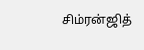சிம்ரன்ஜித்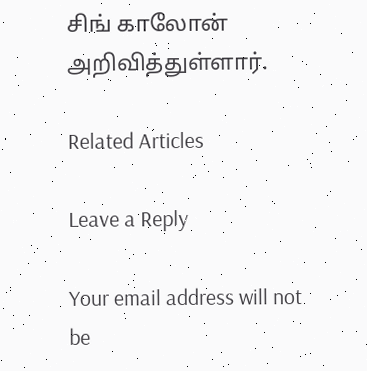சிங் காலோன் அறிவித்துள்ளார்.

Related Articles

Leave a Reply

Your email address will not be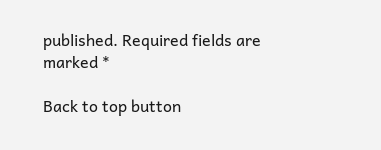published. Required fields are marked *

Back to top button